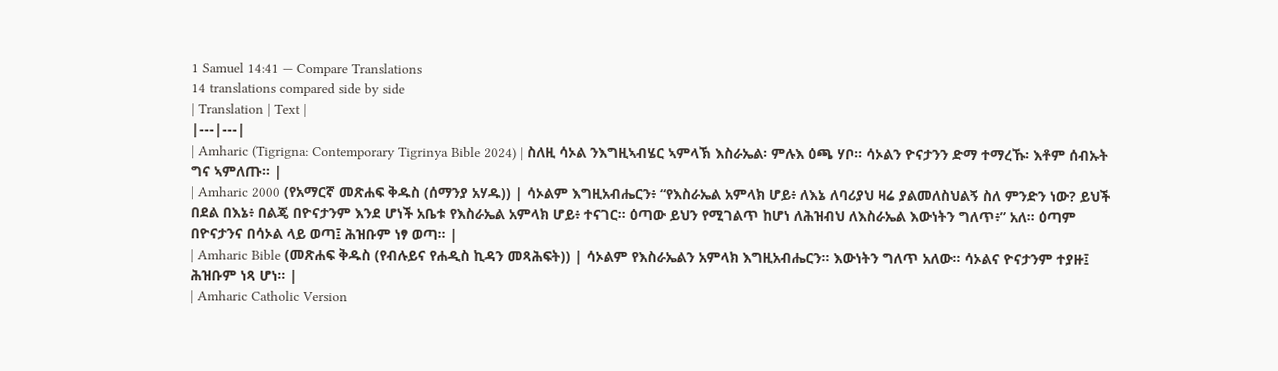1 Samuel 14:41 — Compare Translations
14 translations compared side by side
| Translation | Text |
|---|---|
| Amharic (Tigrigna: Contemporary Tigrinya Bible 2024) | ስለዚ ሳኦል ንእግዚኣብሄር ኣምላኽ እስራኤል፡ ምሉእ ዕጫ ሃቦ። ሳኦልን ዮናታንን ድማ ተማረኹ፡ እቶም ሰብኡት ግና ኣምለጡ። |
| Amharic 2000 (የአማርኛ መጽሐፍ ቅዱስ (ሰማንያ አሃዱ)) | ሳኦልም እግዚአብሔርን፥ “የእስራኤል አምላክ ሆይ፥ ለእኔ ለባሪያህ ዛሬ ያልመለስህልኝ ስለ ምንድን ነው? ይህች በደል በእኔ፥ በልጄ በዮናታንም እንደ ሆነች አቤቱ የእስራኤል አምላክ ሆይ፥ ተናገር። ዕጣው ይህን የሚገልጥ ከሆነ ለሕዝብህ ለእስራኤል እውነትን ግለጥ፥” አለ። ዕጣም በዮናታንና በሳኦል ላይ ወጣ፤ ሕዝቡም ነፃ ወጣ። |
| Amharic Bible (መጽሐፍ ቅዱስ (የብሉይና የሐዲስ ኪዳን መጻሕፍት)) | ሳኦልም የእስራኤልን አምላክ እግዚአብሔርን። እውነትን ግለጥ አለው። ሳኦልና ዮናታንም ተያዙ፤ ሕዝቡም ነጻ ሆነ። |
| Amharic Catholic Version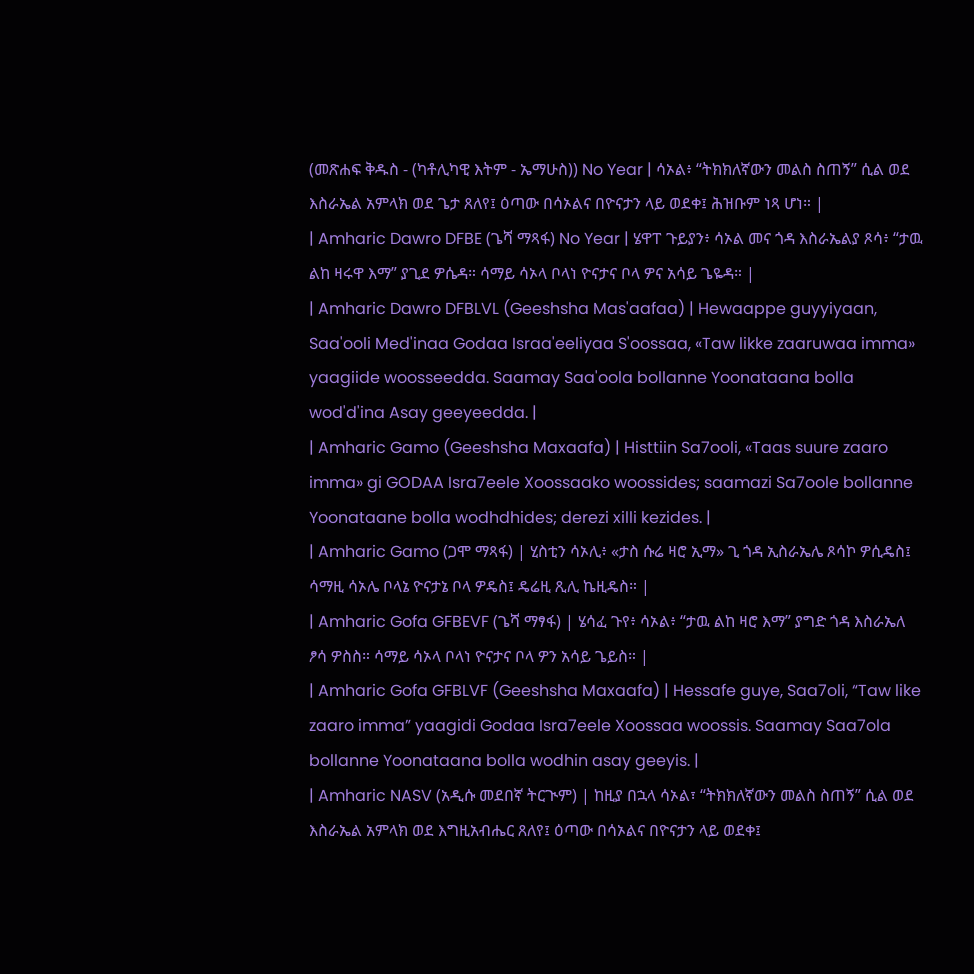(መጽሐፍ ቅዱስ - (ካቶሊካዊ እትም - ኤማሁስ)) No Year | ሳኦል፥ “ትክክለኛውን መልስ ስጠኝ” ሲል ወደ እስራኤል አምላክ ወደ ጌታ ጸለየ፤ ዕጣው በሳኦልና በዮናታን ላይ ወደቀ፤ ሕዝቡም ነጻ ሆነ። |
| Amharic Dawro DFBE (ጌሻ ማጻፋ) No Year | ሄዋፐ ጉይያን፥ ሳኦል መና ጎዳ እስራኤልያ ጾሳ፥ “ታዉ ልከ ዛሩዋ እማ” ያጊደ ዎሴዳ። ሳማይ ሳኦላ ቦላነ ዮናታና ቦላ ዎና አሳይ ጌዬዳ። |
| Amharic Dawro DFBLVL (Geeshsha Mas'aafaa) | Hewaappe guyyiyaan, Saa'ooli Med'inaa Godaa Israa'eeliyaa S'oossaa, «Taw likke zaaruwaa imma» yaagiide woosseedda. Saamay Saa'oola bollanne Yoonataana bolla wod'd'ina Asay geeyeedda. |
| Amharic Gamo (Geeshsha Maxaafa) | Histtiin Sa7ooli, «Taas suure zaaro imma» gi GODAA Isra7eele Xoossaako woossides; saamazi Sa7oole bollanne Yoonataane bolla wodhdhides; derezi xilli kezides. |
| Amharic Gamo (ጋሞ ማጻፋ) | ሂስቲን ሳኦሊ፥ «ታስ ሱሬ ዛሮ ኢማ» ጊ ጎዳ ኢስራኤሌ ጾሳኮ ዎሲዴስ፤ ሳማዚ ሳኦሌ ቦላኔ ዮናታኔ ቦላ ዎዴስ፤ ዴሬዚ ጺሊ ኬዚዴስ። |
| Amharic Gofa GFBEVF (ጌሻ ማፃፋ) | ሄሳፈ ጉየ፥ ሳኦል፥ “ታዉ ልከ ዛሮ እማ” ያግድ ጎዳ እስራኤለ ፆሳ ዎስስ። ሳማይ ሳኦላ ቦላነ ዮናታና ቦላ ዎን አሳይ ጌይስ። |
| Amharic Gofa GFBLVF (Geeshsha Maxaafa) | Hessafe guye, Saa7oli, “Taw like zaaro imma” yaagidi Godaa Isra7eele Xoossaa woossis. Saamay Saa7ola bollanne Yoonataana bolla wodhin asay geeyis. |
| Amharic NASV (አዲሱ መደበኛ ትርጒም) | ከዚያ በኋላ ሳኦል፣ “ትክክለኛውን መልስ ስጠኝ” ሲል ወደ እስራኤል አምላክ ወደ እግዚአብሔር ጸለየ፤ ዕጣው በሳኦልና በዮናታን ላይ ወደቀ፤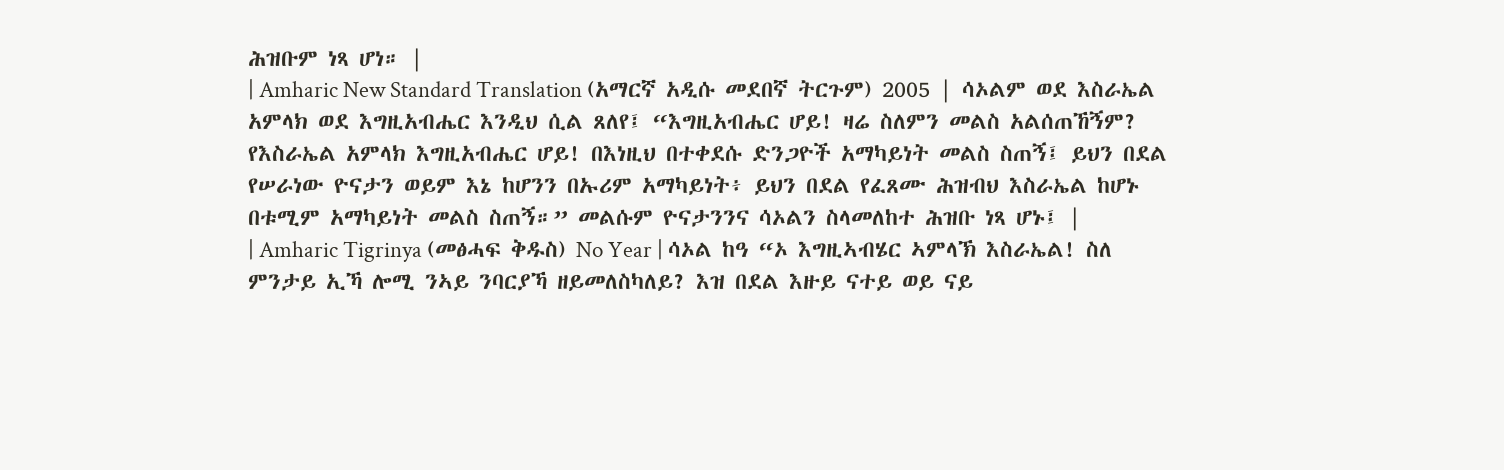ሕዝቡም ነጻ ሆነ። |
| Amharic New Standard Translation (አማርኛ አዲሱ መደበኛ ትርጉም) 2005 | ሳኦልም ወደ እስራኤል አምላክ ወደ እግዚአብሔር እንዲህ ሲል ጸለየ፤ “እግዚአብሔር ሆይ! ዛሬ ስለምን መልስ አልሰጠኸኝም? የእስራኤል አምላክ እግዚአብሔር ሆይ! በእነዚህ በተቀደሱ ድንጋዮች አማካይነት መልስ ስጠኝ፤ ይህን በደል የሠራነው ዮናታን ወይም እኔ ከሆንን በኡሪም አማካይነት፥ ይህን በደል የፈጸሙ ሕዝብህ እስራኤል ከሆኑ በቱሚም አማካይነት መልስ ስጠኝ።” መልሱም ዮናታንንና ሳኦልን ስላመለከተ ሕዝቡ ነጻ ሆኑ፤ |
| Amharic Tigrinya (መፅሓፍ ቅዱስ) No Year | ሳኦል ከዓ “ኦ እግዚኣብሄር ኣምላኽ እስራኤል! ስለ ምንታይ ኢኻ ሎሚ ንኣይ ንባርያኻ ዘይመለስካለይ? እዝ በደል እዙይ ናተይ ወይ ናይ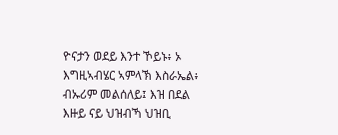ዮናታን ወደይ እንተ ኾይኑ፥ ኦ እግዚኣብሄር ኣምላኽ እስራኤል፥ ብኡሪም መልሰለይ፤ እዝ በደል እዙይ ናይ ህዝብኻ ህዝቢ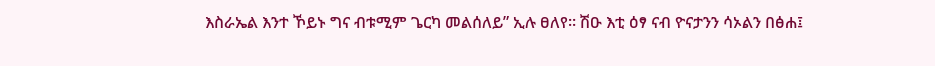እስራኤል እንተ ኾይኑ ግና ብቱሚም ጌርካ መልሰለይ” ኢሉ ፀለየ። ሽዑ እቲ ዕፃ ናብ ዮናታንን ሳኦልን በፅሐ፤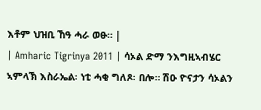እቶም ህዝቢ ኸዓ ሓራ ወፁ። |
| Amharic Tigrinya 2011 | ሳኦል ድማ ንእግዚኣብሄር ኣምላኽ እስራኤል፡ ነቲ ሓቂ ግለጾ፡ በሎ። ሽዑ ዮናታን ሳኦልን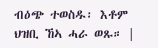ብዕጭ ተወስዱ፡ እቶም ህዝቢ ኸኣ ሓራ ወጹ። |